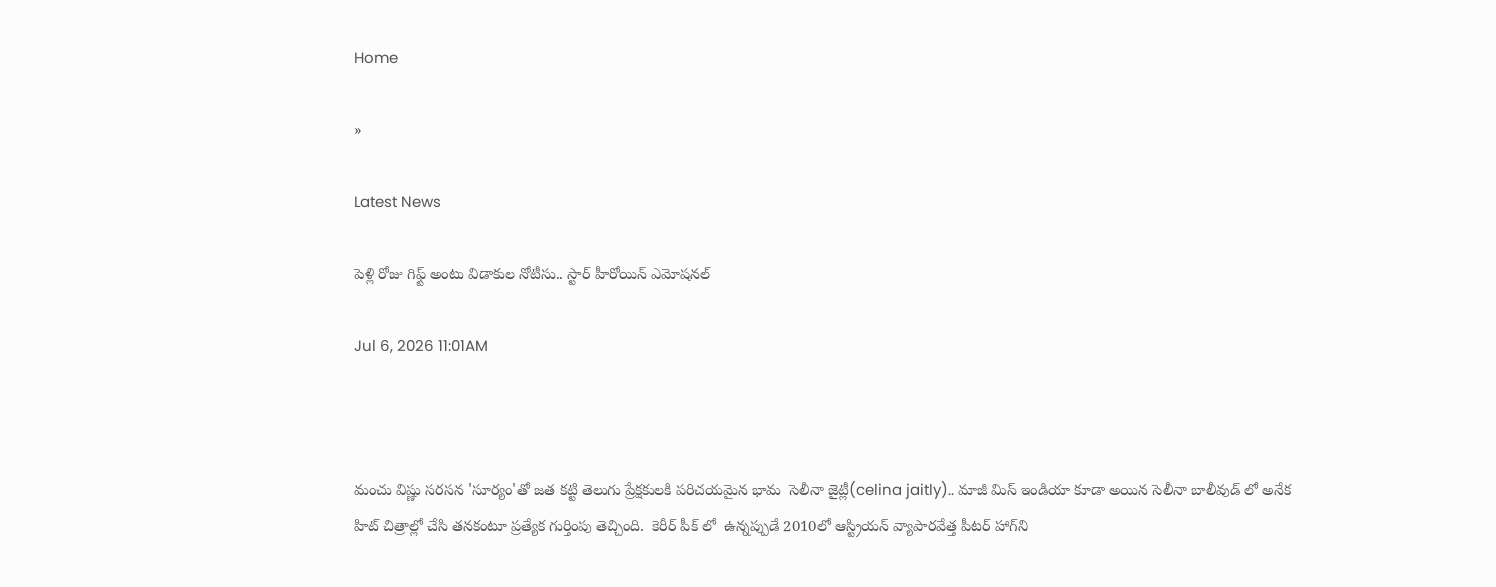Home

»

Latest News

పెళ్లి రోజు గిఫ్ట్ అంటు విడాకుల నోటీసు.. స్టార్ హీరోయిన్ ఎమోషనల్

Jul 6, 2026 11:01AM



మంచు విష్ణు సరసన 'సూర్యం'తో జత కట్టి తెలుగు ప్రేక్షకులకి పరిచయమైన భామ  సెలీనా జైట్లీ(celina jaitly).. మాజీ మిస్ ఇండియా కూడా అయిన సెలీనా బాలీవుడ్ లో అనేక హిట్ చిత్రాల్లో చేసి తనకంటూ ప్రత్యేక గుర్తింపు తెచ్చింది.  కెరీర్ పీక్ లో  ఉన్నప్పుడే 2010లో ఆస్ట్రియన్ వ్యాపారవేత్త పీటర్ హాగ్‌ని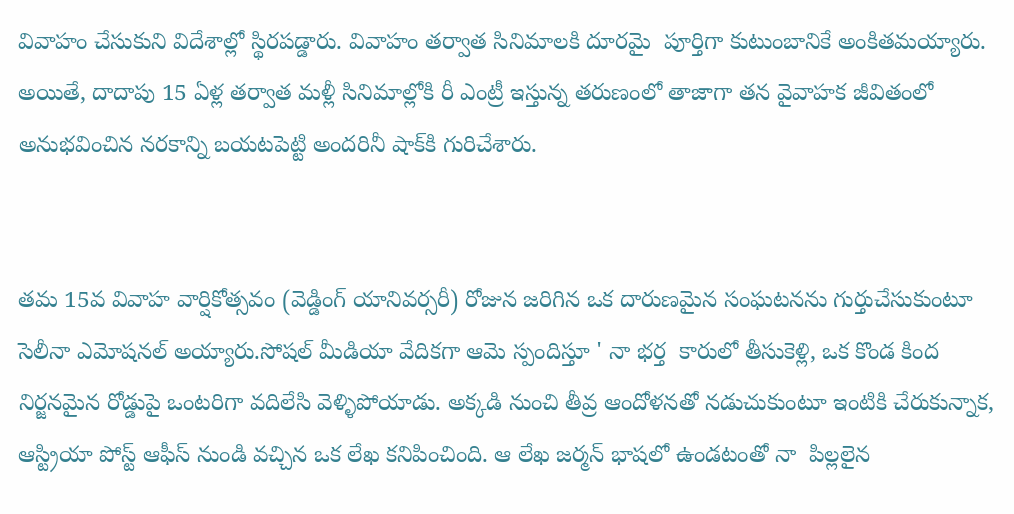వివాహం చేసుకుని విదేశాల్లో స్థిరపడ్డారు. వివాహం తర్వాత సినిమాలకి దూరమై  పూర్తిగా కుటుంబానికే అంకితమయ్యారు. అయితే, దాదాపు 15 ఏళ్ల తర్వాత మళ్లీ సినిమాల్లోకి రీ ఎంట్రీ ఇస్తున్న తరుణంలో తాజాగా తన వైవాహక జీవితంలో అనుభవించిన నరకాన్ని బయటపెట్టి అందరినీ షాక్‌కి గురిచేశారు.


తమ 15వ వివాహ వార్షికోత్సవం (వెడ్డింగ్ యానివర్సరీ) రోజున జరిగిన ఒక దారుణమైన సంఘటనను గుర్తుచేసుకుంటూ సెలీనా ఎమోషనల్ అయ్యారు.సోషల్ మీడియా వేదికగా ఆమె స్పందిస్తూ ' నా భర్త  కారులో తీసుకెళ్లి, ఒక కొండ కింద నిర్జనమైన రోడ్డుపై ఒంటరిగా వదిలేసి వెళ్ళిపోయాడు. అక్కడి నుంచి తీవ్ర ఆందోళనతో నడుచుకుంటూ ఇంటికి చేరుకున్నాక, ఆస్ట్రియా పోస్ట్ ఆఫీస్ నుండి వచ్చిన ఒక లేఖ కనిపించింది. ఆ లేఖ జర్మన్ భాషలో ఉండటంతో నా  పిల్లలైన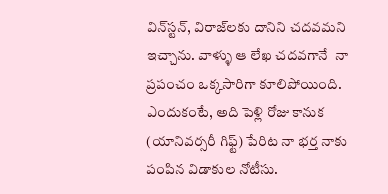విన్‌స్టన్, విరాజ్‌లకు దానిని చదవమని ఇచ్చాను. వాళ్ళు ఆ లేఖ చదవగానే  నా ప్రపంచం ఒక్కసారిగా కూలిపోయింది. ఎందుకంటే, అది పెళ్లి రోజు కానుక (యానివర్సరీ గిఫ్ట్) పేరిట నా భర్త నాకు పంపిన విడాకుల నోటీసు.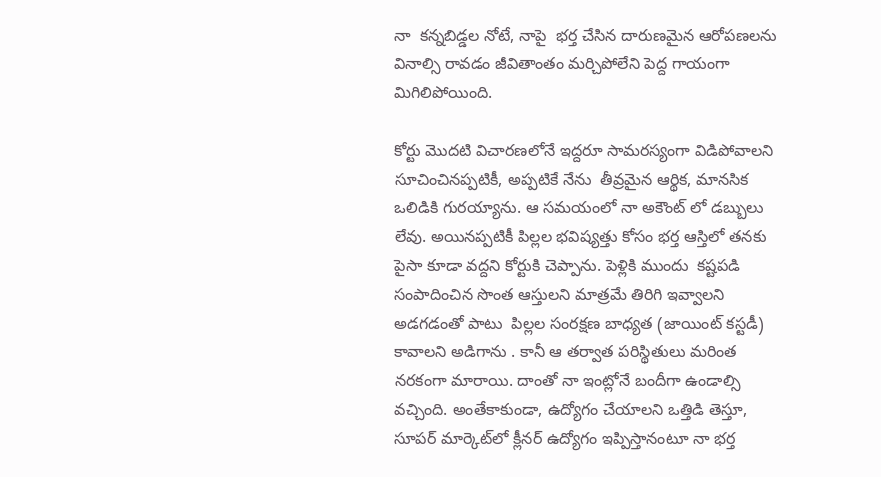నా  కన్నబిడ్డల నోటే, నాపై  భర్త చేసిన దారుణమైన ఆరోపణలను వినాల్సి రావడం జీవితాంతం మర్చిపోలేని పెద్ద గాయంగా మిగిలిపోయింది.

కోర్టు మొదటి విచారణలోనే ఇద్దరూ సామరస్యంగా విడిపోవాలని సూచించినప్పటికీ, అప్పటికే నేను  తీవ్రమైన ఆర్థిక, మానసిక ఒలిడికి గురయ్యాను. ఆ సమయంలో నా అకౌంట్ లో డబ్బులు లేవు. అయినప్పటికీ పిల్లల భవిష్యత్తు కోసం భర్త ఆస్తిలో తనకు పైసా కూడా వద్దని కోర్టుకి చెప్పాను. పెళ్లికి ముందు  కష్టపడి సంపాదించిన సొంత ఆస్తులని మాత్రమే తిరిగి ఇవ్వాలని అడగడంతో పాటు  పిల్లల సంరక్షణ బాధ్యత (జాయింట్ కస్టడీ) కావాలని అడిగాను . కానీ ఆ తర్వాత పరిస్థితులు మరింత నరకంగా మారాయి. దాంతో నా ఇంట్లోనే బందీగా ఉండాల్సి వచ్చింది. అంతేకాకుండా, ఉద్యోగం చేయాలని ఒత్తిడి తెస్తూ, సూపర్ మార్కెట్‌లో క్లీనర్ ఉద్యోగం ఇప్పిస్తానంటూ నా భర్త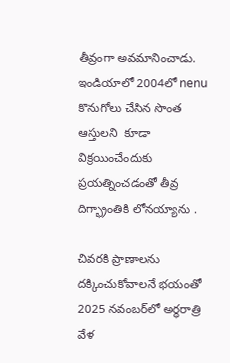తీవ్రంగా అవమానించాడు. ఇండియాలో 2004లో nenu కొనుగోలు చేసిన సొంత ఆస్తులని  కూడా విక్రయించేందుకు  ప్రయత్నించడంతో తీవ్ర దిగ్భ్రాంతికి లోనయ్యాను .

చివరకి ప్రాణాలను దక్కించుకోవాలనే భయంతో 2025 నవంబర్‌లో అర్ధరాత్రి వేళ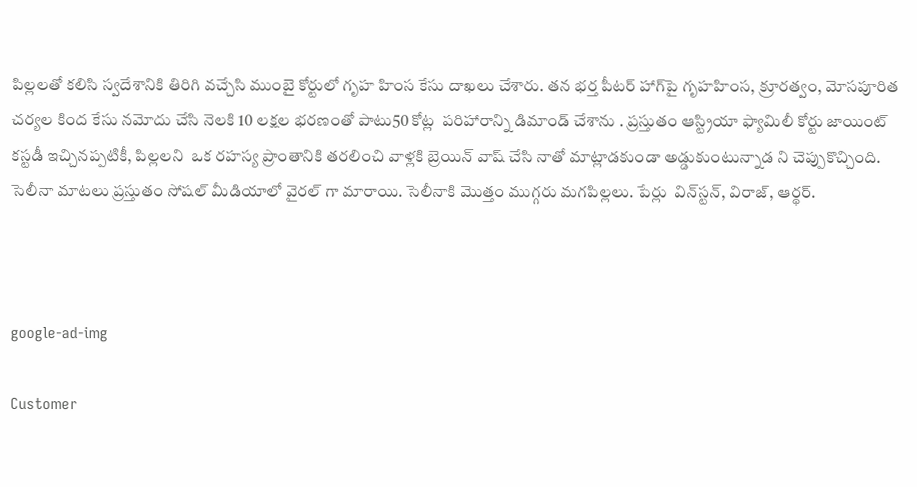పిల్లలతో కలిసి స్వదేశానికి తిరిగి వచ్చేసి ముంబై కోర్టులో గృహ హింస కేసు దాఖలు చేశారు. తన భర్త పీటర్ హాగ్‌పై గృహహింస, క్రూరత్వం, మోసపూరిత చర్యల కింద కేసు నమోదు చేసి నెలకి 10 లక్షల భరణంతో పాటు50 కోట్ల  పరిహారాన్ని డిమాండ్ చేశాను . ప్రస్తుతం ఆస్ట్రియా ఫ్యామిలీ కోర్టు జాయింట్ కస్టడీ ఇచ్చినప్పటికీ, పిల్లలని  ఒక రహస్య ప్రాంతానికి తరలించి వాళ్లకి బ్రెయిన్ వాష్ చేసి నాతో మాట్లాడకుండా అడ్డుకుంటున్నాడ ని చెప్పుకొచ్చింది. సెలీనా మాటలు ప్రస్తుతం సోషల్ మీడియాలో వైరల్ గా మారాయి. సెలీనాకి మొత్తం ముగ్గరు మగపిల్లలు. పేర్లు  విన్‌స్టన్, విరాజ్, ఆర్థర్.



google-ad-img

Customer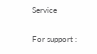Service

For support :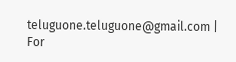teluguone.teluguone@gmail.com | For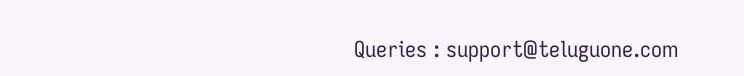Queries : support@teluguone.com